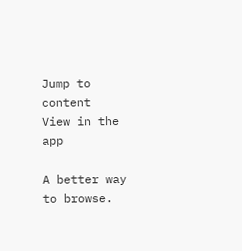Jump to content
View in the app

A better way to browse.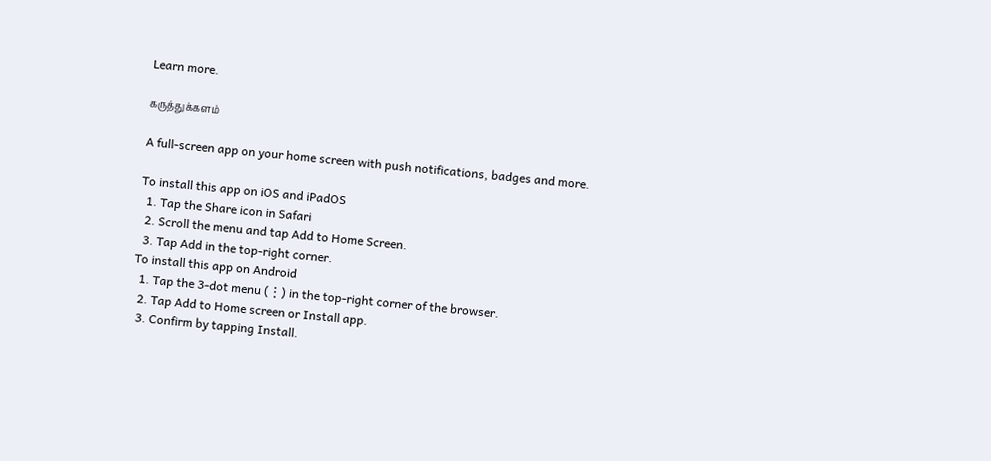Learn more.

கருத்துக்களம்

A full-screen app on your home screen with push notifications, badges and more.

To install this app on iOS and iPadOS
  1. Tap the Share icon in Safari
  2. Scroll the menu and tap Add to Home Screen.
  3. Tap Add in the top-right corner.
To install this app on Android
  1. Tap the 3-dot menu (⋮) in the top-right corner of the browser.
  2. Tap Add to Home screen or Install app.
  3. Confirm by tapping Install.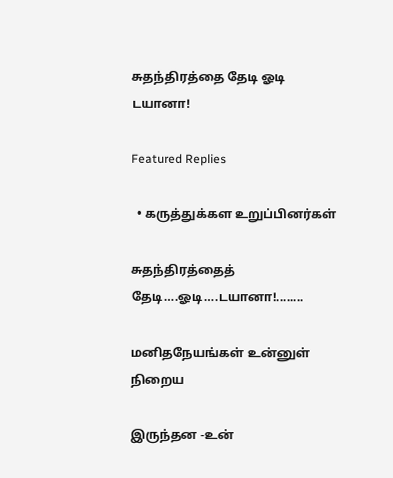சுதந்திரத்தை தேடி ஓடி டயானா!

Featured Replies

  • கருத்துக்கள உறுப்பினர்கள்

சுதந்திரத்தைத் தேடி….ஓடி….டயானா!........

மனிதநேயங்கள் உன்னுள் நிறைய

இருந்தன -உன்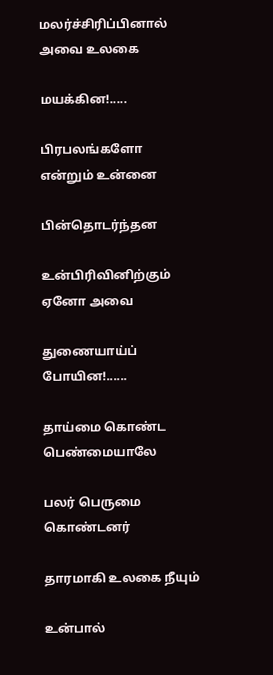மலர்ச்சிரிப்பினால் அவை உலகை

மயக்கின!.....

பிரபலங்களோ என்றும் உன்னை

பின்தொடர்ந்தன

உன்பிரிவினிற்கும் ஏனோ அவை

துணையாய்ப் போயின!......

தாய்மை கொண்ட பெண்மையாலே

பலர் பெருமை கொண்டனர்

தாரமாகி உலகை நீயும்

உன்பால்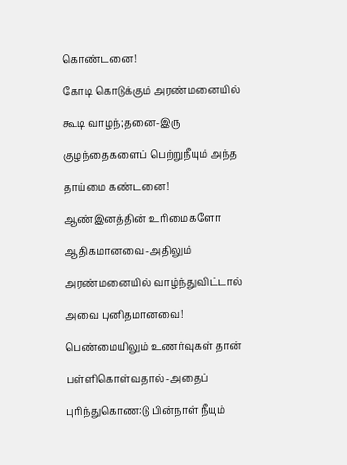கொண்டனை!

கோடி கொடுக்கும் அரண்மனையில்

கூடி வாழந்;தனை-இரு

குழந்தைகளைப் பெற்றுநீயும் அந்த

தாய்மை கண்டனை!

ஆண்இனத்தின் உரிமைகளோ

ஆதிகமானவை-அதிலும்

அரண்மனையில் வாழ்ந்துவிட்டால்

அவை புனிதமானவை!

பெண்மையிலும் உணர்வுகள் தான்

பள்ளிகொள்வதால்-அதைப்

புரிந்துகொண:டு பின்நாள் நீயும்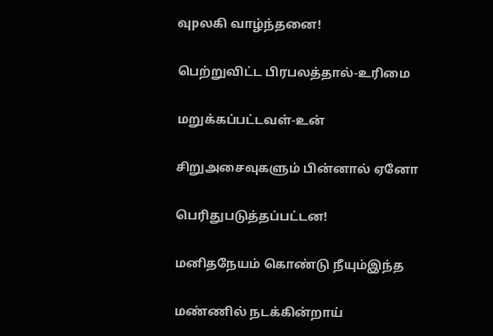வுpலகி வாழ்ந்தனை!

பெற்றுவிட்ட பிரபலத்தால்-உரிமை

மறுக்கப்பட்டவள்-உன்

சிறுஅசைவுகளும் பின்னால் ஏனோ

பெரிதுபடுத்தப்பட்டன!

மனிதநேயம் கொண்டு நீயும்இந்த

மண்ணில் நடக்கின்றாய்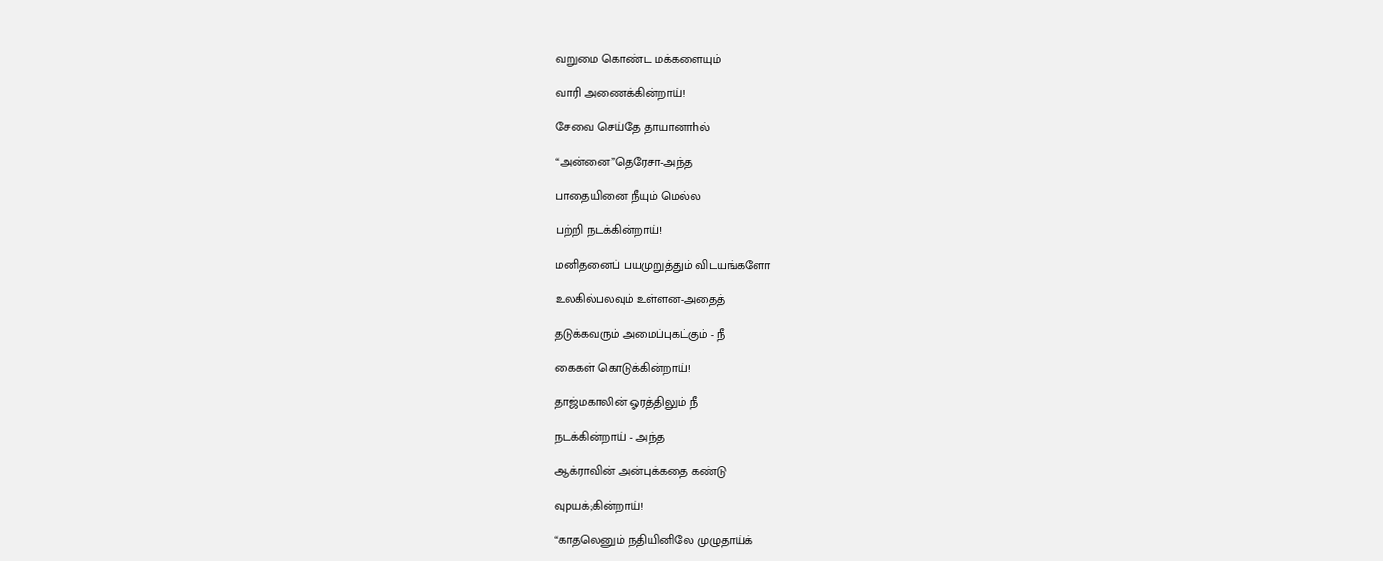வறுமை கொண்ட மக்களையும்

வாரி அணைக்கின்றாய்!

சேவை செய்தே தாயானாhல்

“அன்னை”தெரேசா-அந்த

பாதையினை நீயும் மெல்ல

பற்றி நடக்கின்றாய்!

மனிதனைப் பயமுறுத்தும் விடயங்களோ

உலகில்பலவும் உள்ளன-அதைத்

தடுக்கவரும் அமைப்புகட்கும் - நீ

கைகள் கொடுக்கின்றாய்!

தாஜ்மகாலின் ஓரத்திலும் நீ

நடக்கின்றாய் - அந்த

ஆக்ராவின் அன்புக்கதை கண்டு

வுpயக்;கின்றாய்!

“காதலெனும் நதியினிலே முழுதாய்க்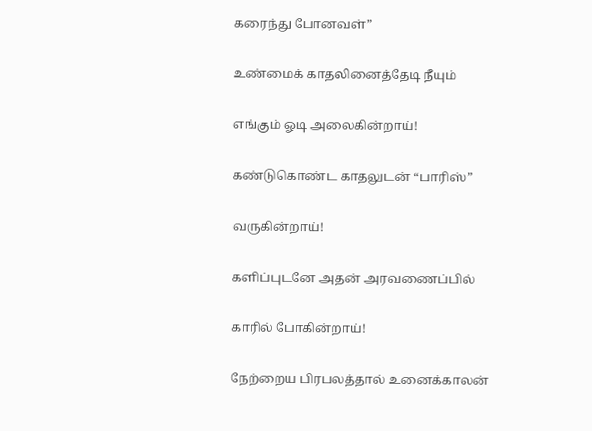கரைந்து போனவள்”

உண்மைக் காதலினைத்தேடி நீயும்

எங்கும் ஓடி அலைகின்றாய்!

கண்டுகொண்ட காதலுடன் “பாரிஸ்”

வருகின்றாய்!

களிப்புடனே அதன் அரவணைப்பில்

காரில் போகின்றாய்!

நேற்றைய பிரபலத்தால் உனைக்காலன்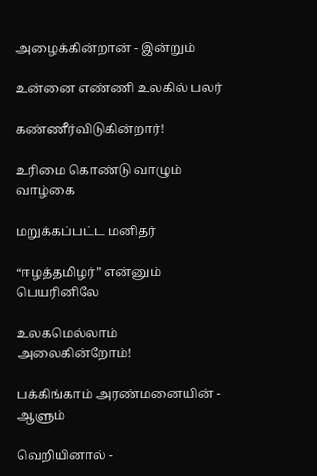அழைக்கின்றான் - இன்றும்

உன்னை எண்ணி உலகில் பலர்

கண்ணீர்விடுகின்றார்!

உரிமை கொண்டு வாழும் வாழ்கை

மறுக்கப்பட்ட மனிதர்

“ஈழத்தமிழர்” என்னும் பெயரினிலே

உலகமெல்லாம் அலைகின்றோம்!

பக்கிங்காம் அரண்மனையின் - ஆளும்

வெறியினால் -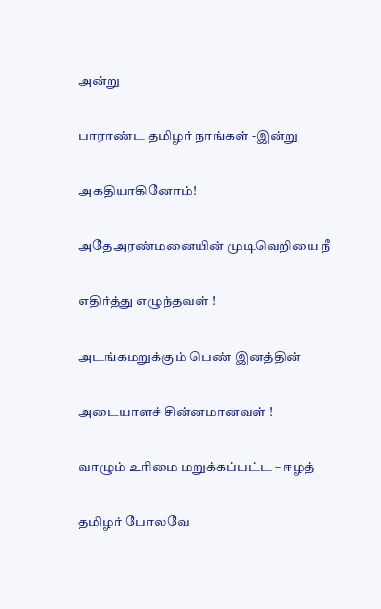அன்று

பாராண்ட தமிழர் நாங்கள் -இன்று

அகதியாகினோம்!

அதேஅரண்மனையின் முடிவெறியை நீ

எதிர்த்து எழுந்தவள் !

அடங்கமறுக்கும் பெண் இனத்தின்

அடையாளச் சின்னமானவள் !

வாழும் உரிமை மறுக்கப்பட்ட – ஈழத்

தமிழர் போலவே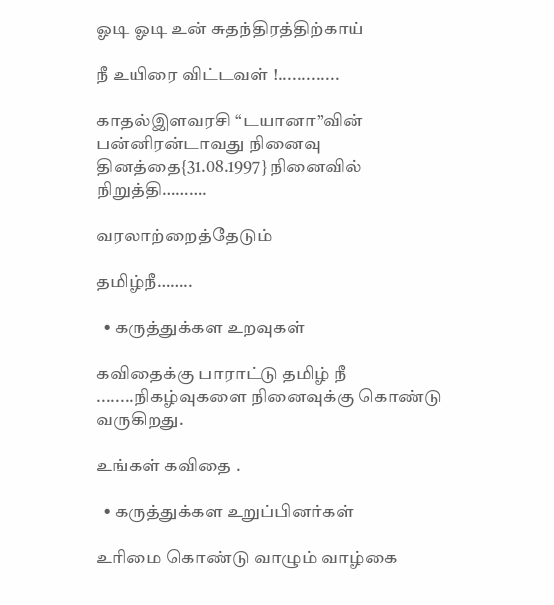ஓடி ஓடி உன் சுதந்திரத்திற்காய்

நீ உயிரை விட்டவள் !.............

காதல்இளவரசி “டயானா”வின் பன்னிரன்டாவது நினைவு தினத்தை{31.08.1997} நினைவில் நிறுத்தி……….

வரலாற்றைத்தேடும்

தமிழ்நீ……..

  • கருத்துக்கள உறவுகள்

கவிதைக்கு பாராட்டு தமிழ் நீ ........நிகழ்வுகளை நினைவுக்கு கொண்டு வருகிறது.

உங்கள் கவிதை .

  • கருத்துக்கள உறுப்பினர்கள்

உரிமை கொண்டு வாழும் வாழ்கை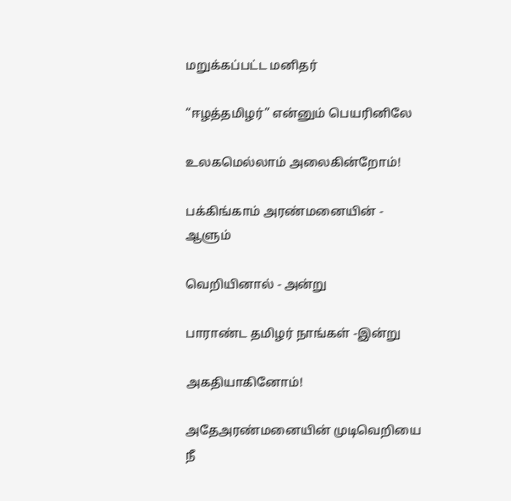மறுக்கப்பட்ட மனிதர்

“ஈழத்தமிழர்” என்னும் பெயரினிலே

உலகமெல்லாம் அலைகின்றோம்!

பக்கிங்காம் அரண்மனையின் - ஆளும்

வெறியினால் - அன்று

பாராண்ட தமிழர் நாங்கள் -இன்று

அகதியாகினோம்!

அதேஅரண்மனையின் முடிவெறியை நீ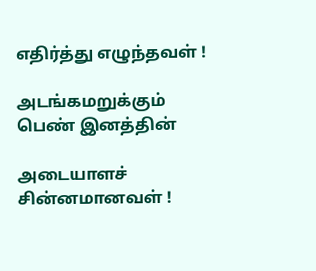எதிர்த்து எழுந்தவள் !

அடங்கமறுக்கும் பெண் இனத்தின்

அடையாளச் சின்னமானவள் !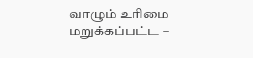வாழும் உரிமை மறுக்கப்பட்ட –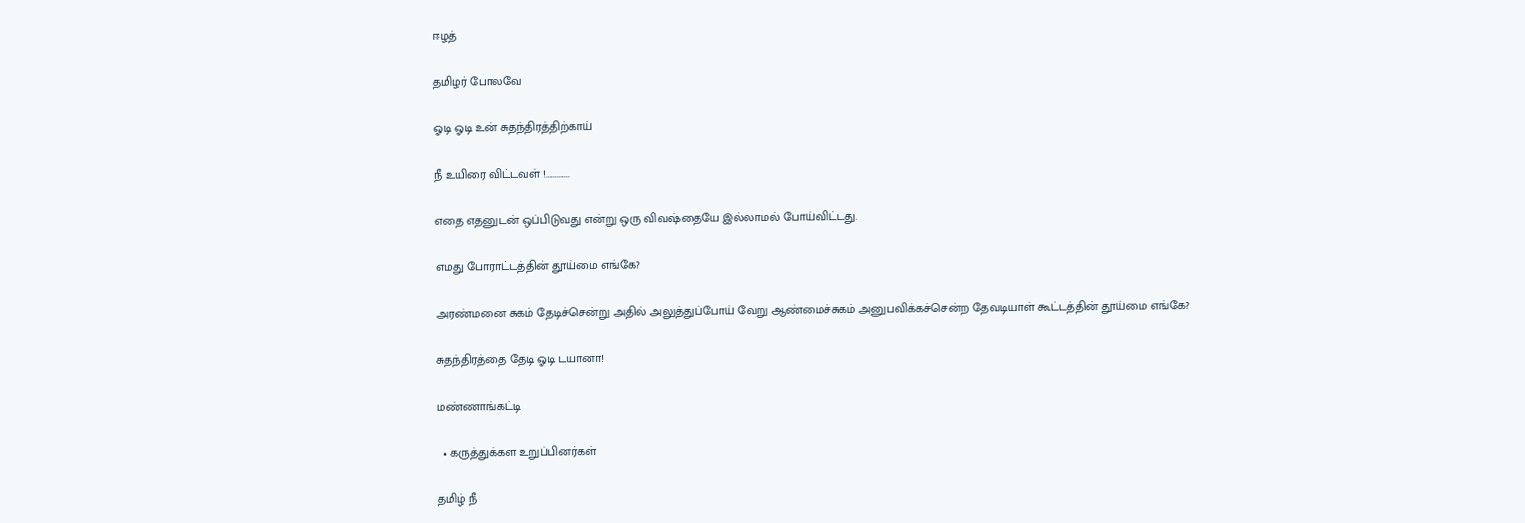ஈழத்

தமிழர் போலவே

ஓடி ஓடி உன் சுதந்திரத்திற்காய்

நீ உயிரை விட்டவள் !.............

எதை எதனுடன் ஒப்பிடுவது என்று ஒரு விவஷ்தையே இல்லாமல் போய்விட்டது.

எமது போராட்டத்தின் தூய்மை எங்கே?

அரண்மனை சுகம் தேடிச்சென்று அதில் அலுத்துப்போய் வேறு ஆண்மைச்சுகம் அனுபவிக்கச்சென்ற தேவடியாள் கூட்டத்தின் தூய்மை எங்கே?

சுதந்திரத்தை தேடி ஓடி டயானா!

மண்ணாங்கட்டி

  • கருத்துக்கள உறுப்பினர்கள்

தமிழ் நீ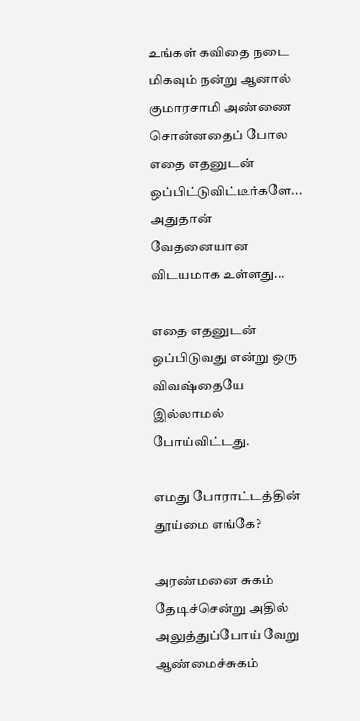உங்கள் கவிதை நடை மிகவும் நன்று ஆனால் குமாரசாமி அண்ணை சொன்னதைப் போல எதை எதனுடன் ஒப்பிட்டுவிட்டீர்களே... அதுதான் வேதனையான விடயமாக உள்ளது...

எதை எதனுடன் ஒப்பிடுவது என்று ஒரு விவஷ்தையே இல்லாமல் போய்விட்டது.

எமது போராட்டத்தின் தூய்மை எங்கே?

அரண்மனை சுகம் தேடிச்சென்று அதில் அலுத்துப்போய் வேறு ஆண்மைச்சுகம்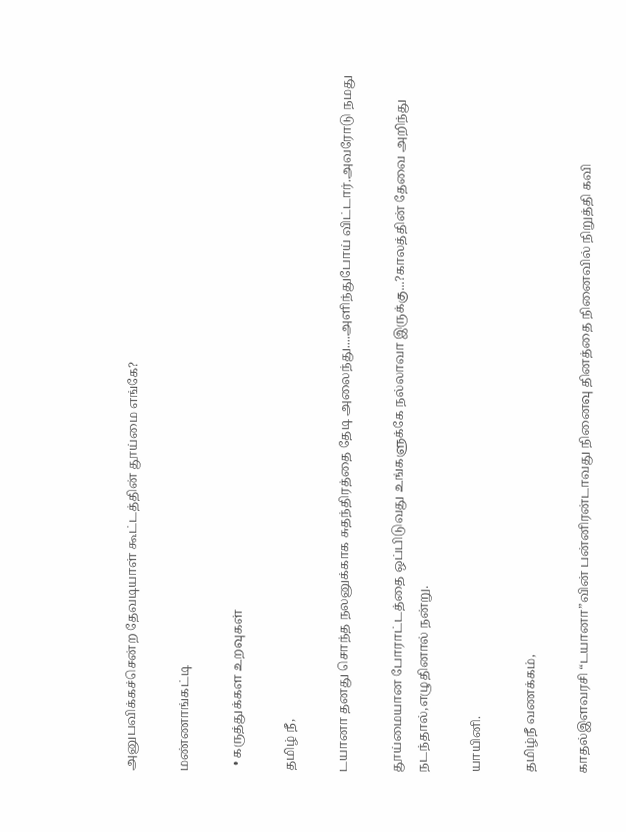அனுபவிக்கச்சென்ற தேவடியாள் கூட்டத்தின் தூய்மை எங்கே?

மண்ணாங்கட்டி

  • கருத்துக்கள உறவுகள்

தமிழ் நீ,

டயானா தனது சொந்த நலனுக்காக சுதந்திரத்தை தேடி அலைந்து....அளிந்துபோய் விட்டார்.அவரோடு நமது

தூய்மையான போராட்டத்தை ஒப்பிடுவது உங்களுக்கே நல்லாவா இருக்கு...?காலத்தின் தேவை அறிந்து நடந்தால்,எழுதினால் நன்று.

யாயினி.

தமிழ்நீ வணக்கம்,

காதல்இளவரசி “டயானா”வின் பன்னிரன்டாவது நினைவு தினத்தை நினைவில் நிறுத்தி கவி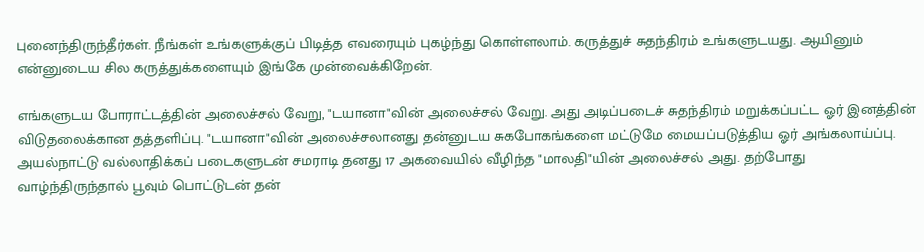புனைந்திருந்தீர்கள். நீங்கள் உங்களுக்குப் பிடித்த எவரையும் புகழ்ந்து கொள்ளலாம். கருத்துச் சுதந்திரம் உங்களுடயது. ஆயினும் என்னுடைய சில கருத்துக்களையும் இங்கே முன்வைக்கிறேன்.

எங்களுடய போராட்டத்தின் அலைச்சல் வேறு, "டயானா"வின் அலைச்சல் வேறு. அது அடிப்படைச் சுதந்திரம் மறுக்கப்பட்ட ஓர் இனத்தின் விடுதலைக்கான தத்தளிப்பு. "டயானா"வின் அலைச்சலானது தன்னுடய சுகபோகங்களை மட்டுமே மையப்படுத்திய ஓர் அங்கலாய்ப்பு. அயல்நாட்டு வல்லாதிக்கப் படைகளுடன் சமராடி தனது 17 அகவையில் வீழிந்த "மாலதி"யின் அலைச்சல் அது. தற்போது வாழ்ந்திருந்தால் பூவும் பொட்டுடன் தன்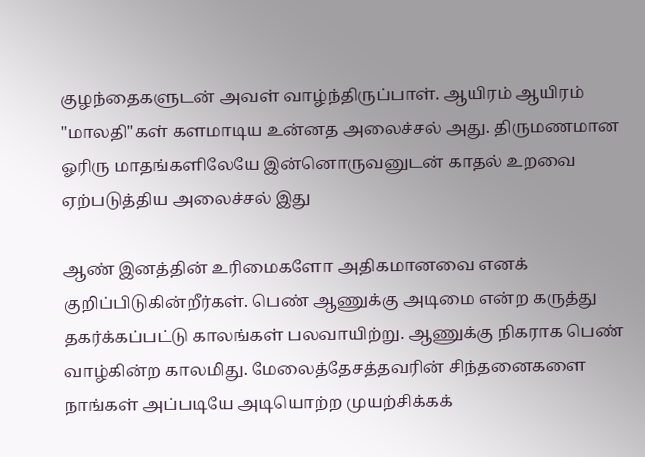குழந்தைகளுடன் அவள் வாழ்ந்திருப்பாள். ஆயிரம் ஆயிரம் "மாலதி"கள் களமாடிய உன்னத அலைச்சல் அது. திருமணமான ஓரிரு மாதங்களிலேயே இன்னொருவனுடன் காதல் உறவை ஏற்படுத்திய அலைச்சல் இது

ஆண் இனத்தின் உரிமைகளோ அதிகமானவை எனக் குறிப்பிடுகின்றீர்கள். பெண் ஆணுக்கு அடிமை என்ற கருத்து தகர்க்கப்பட்டு காலங்கள் பலவாயிற்று. ஆணுக்கு நிகராக பெண் வாழ்கின்ற காலமிது. மேலைத்தேசத்தவரின் சிந்தனைகளை நாங்கள் அப்படியே அடியொற்ற முயற்சிக்கக்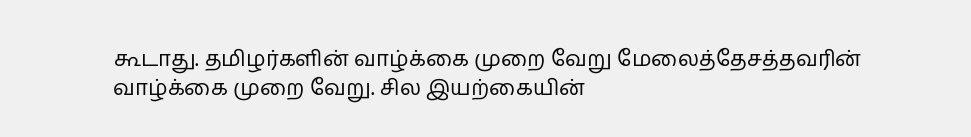கூடாது. தமிழர்களின் வாழ்க்கை முறை வேறு மேலைத்தேசத்தவரின் வாழ்க்கை முறை வேறு. சில இயற்கையின்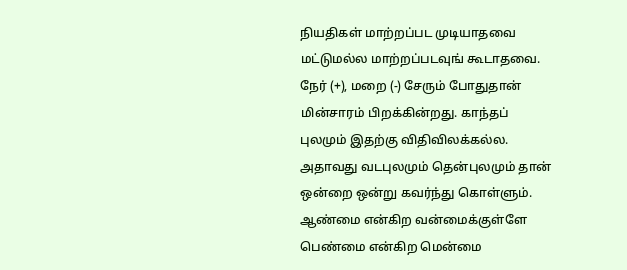நியதிகள் மாற்றப்பட முடியாதவை மட்டுமல்ல மாற்றப்படவுங் கூடாதவை. நேர் (+), மறை (-) சேரும் போதுதான் மின்சாரம் பிறக்கின்றது. காந்தப் புலமும் இதற்கு விதிவிலக்கல்ல. அதாவது வடபுலமும் தென்புலமும் தான் ஒன்றை ஒன்று கவர்ந்து கொள்ளும். ஆண்மை என்கிற வன்மைக்குள்ளே பெண்மை என்கிற மென்மை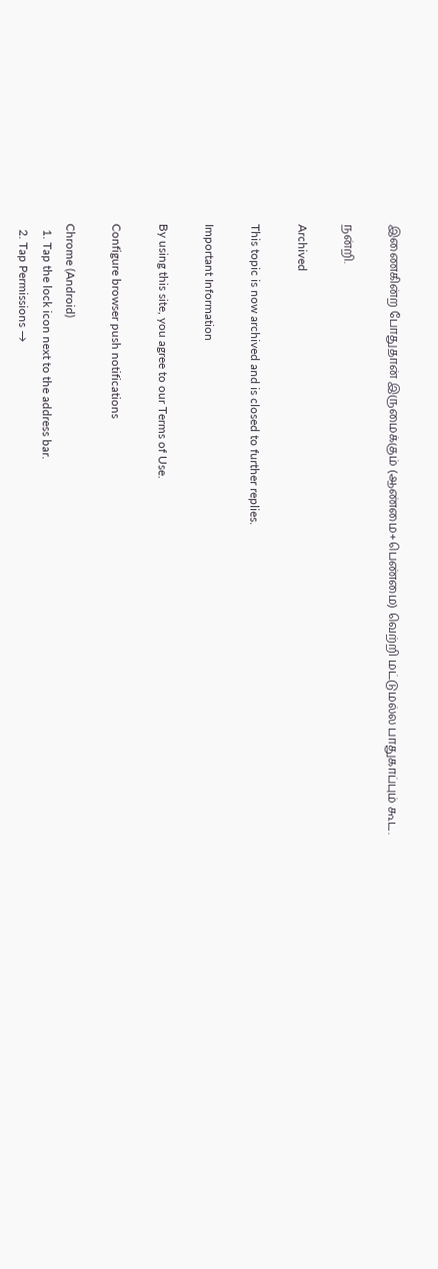இணைகின்ற போதுதான் இருமைக்கும் (ஆண்மை+பெண்மை) வெற்றி மட்டுமல்ல பாதுகாப்பும் கூட.

நன்றி.

Archived

This topic is now archived and is closed to further replies.

Important Information

By using this site, you agree to our Terms of Use.

Configure browser push notifications

Chrome (Android)
  1. Tap the lock icon next to the address bar.
  2. Tap Permissions →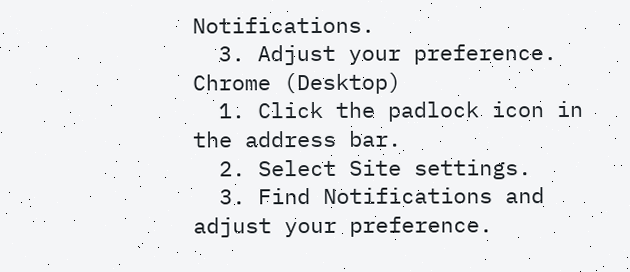Notifications.
  3. Adjust your preference.
Chrome (Desktop)
  1. Click the padlock icon in the address bar.
  2. Select Site settings.
  3. Find Notifications and adjust your preference.